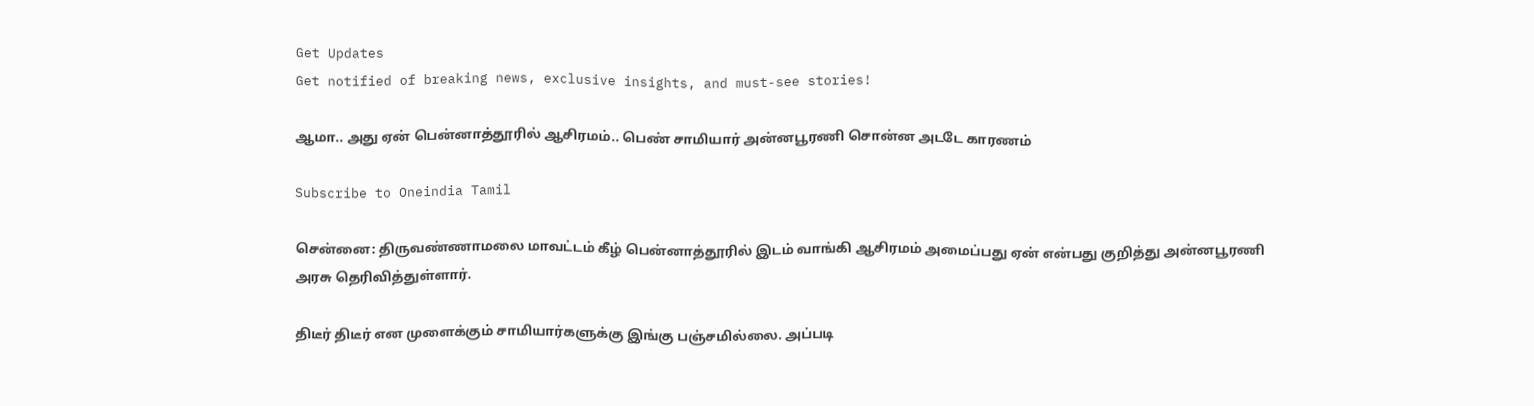Get Updates
Get notified of breaking news, exclusive insights, and must-see stories!

ஆமா.. அது ஏன் பென்னாத்தூரில் ஆசிரமம்.. பெண் சாமியார் அன்னபூரணி சொன்ன அடடே காரணம்

Subscribe to Oneindia Tamil

சென்னை: திருவண்ணாமலை மாவட்டம் கீழ் பென்னாத்தூரில் இடம் வாங்கி ஆசிரமம் அமைப்பது ஏன் என்பது குறித்து அன்னபூரணி அரசு தெரிவித்துள்ளார்.

திடீர் திடீர் என முளைக்கும் சாமியார்களுக்கு இங்கு பஞ்சமில்லை. அப்படி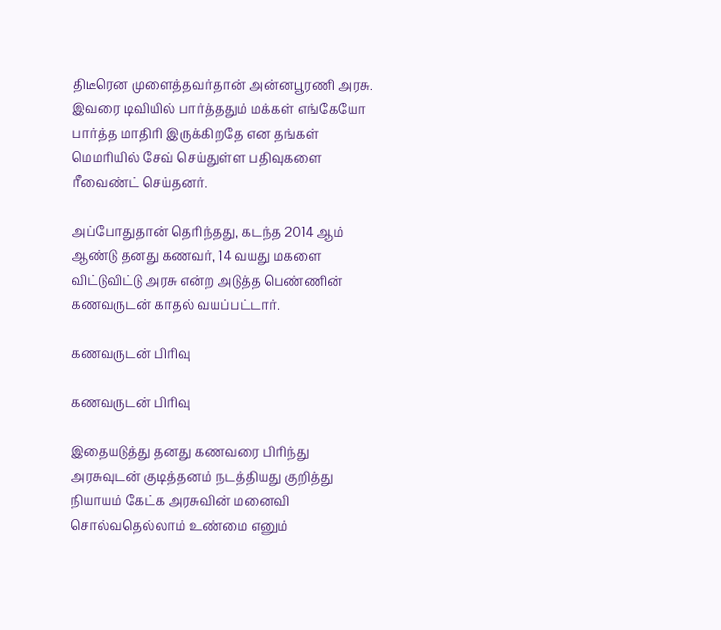திடீரென முளைத்தவர்தான் அன்னபூரணி அரசு. இவரை டிவியில் பார்த்ததும் மக்கள் எங்கேயோ பார்த்த மாதிரி இருக்கிறதே என தங்கள் மெமரியில் சேவ் செய்துள்ள பதிவுகளை ரீவைண்ட் செய்தனர்.

அப்போதுதான் தெரிந்தது, கடந்த 2014 ஆம் ஆண்டு தனது கணவர், 14 வயது மகளை விட்டுவிட்டு அரசு என்ற அடுத்த பெண்ணின் கணவருடன் காதல் வயப்பட்டார்.

கணவருடன் பிரிவு

கணவருடன் பிரிவு

இதையடுத்து தனது கணவரை பிரிந்து அரசுவுடன் குடித்தனம் நடத்தியது குறித்து நியாயம் கேட்க அரசுவின் மனைவி சொல்வதெல்லாம் உண்மை எனும்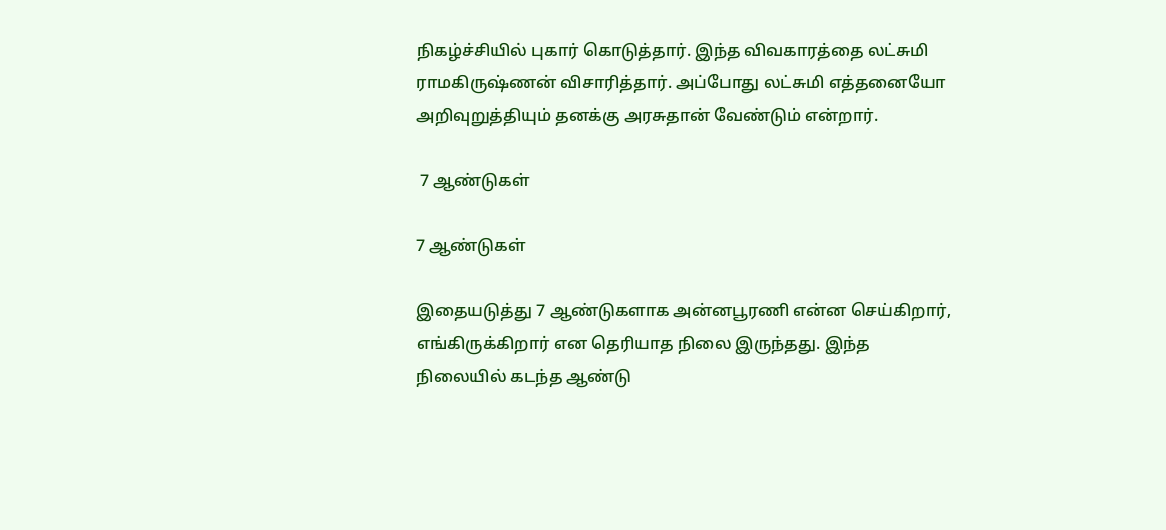நிகழ்ச்சியில் புகார் கொடுத்தார். இந்த விவகாரத்தை லட்சுமி ராமகிருஷ்ணன் விசாரித்தார். அப்போது லட்சுமி எத்தனையோ அறிவுறுத்தியும் தனக்கு அரசுதான் வேண்டும் என்றார்.

 7 ஆண்டுகள்

7 ஆண்டுகள்

இதையடுத்து 7 ஆண்டுகளாக அன்னபூரணி என்ன செய்கிறார், எங்கிருக்கிறார் என தெரியாத நிலை இருந்தது. இந்த நிலையில் கடந்த ஆண்டு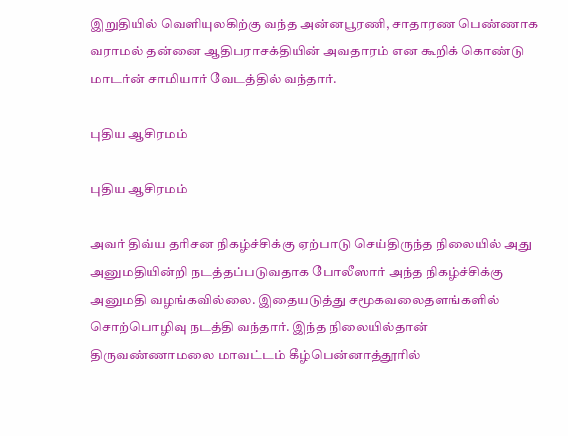இறுதியில் வெளியுலகிற்கு வந்த அன்னபூரணி, சாதாரண பெண்ணாக வராமல் தன்னை ஆதிபராசக்தியின் அவதாரம் என கூறிக் கொண்டு மாடர்ன் சாமியார் வேடத்தில் வந்தார்.

புதிய ஆசிரமம்

புதிய ஆசிரமம்

அவர் திவ்ய தரிசன நிகழ்ச்சிக்கு ஏற்பாடு செய்திருந்த நிலையில் அது அனுமதியின்றி நடத்தப்படுவதாக போலீஸார் அந்த நிகழ்ச்சிக்கு அனுமதி வழங்கவில்லை. இதையடுத்து சமூகவலைதளங்களில் சொற்பொழிவு நடத்தி வந்தார். இந்த நிலையில்தான் திருவண்ணாமலை மாவட்டம் கீழ்பென்னாத்தூரில்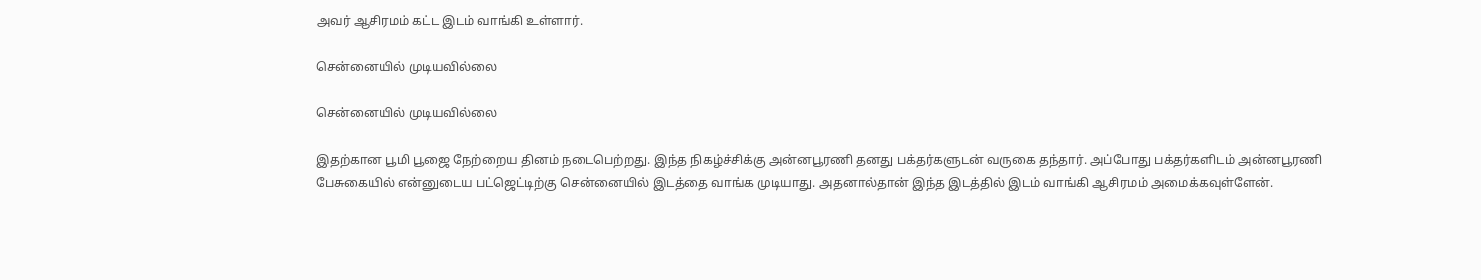அவர் ஆசிரமம் கட்ட இடம் வாங்கி உள்ளார்.

சென்னையில் முடியவில்லை

சென்னையில் முடியவில்லை

இதற்கான பூமி பூஜை நேற்றைய தினம் நடைபெற்றது. இந்த நிகழ்ச்சிக்கு அன்னபூரணி தனது பக்தர்களுடன் வருகை தந்தார். அப்போது பக்தர்களிடம் அன்னபூரணி பேசுகையில் என்னுடைய பட்ஜெட்டிற்கு சென்னையில் இடத்தை வாங்க முடியாது. அதனால்தான் இந்த இடத்தில் இடம் வாங்கி ஆசிரமம் அமைக்கவுள்ளேன்.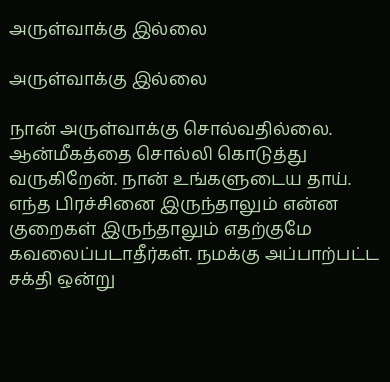அருள்வாக்கு இல்லை

அருள்வாக்கு இல்லை

நான் அருள்வாக்கு சொல்வதில்லை. ஆன்மீகத்தை சொல்லி கொடுத்து வருகிறேன். நான் உங்களுடைய தாய். எந்த பிரச்சினை இருந்தாலும் என்ன குறைகள் இருந்தாலும் எதற்குமே கவலைப்படாதீர்கள். நமக்கு அப்பாற்பட்ட சக்தி ஒன்று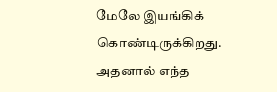மேலே இயங்கிக் கொண்டிருக்கிறது. அதனால் எந்த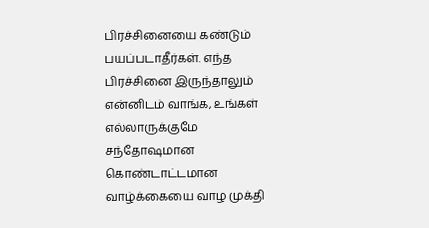பிரச்சினையை கண்டும் பயப்படாதீர்கள். எந்த பிரச்சினை இருந்தாலும் என்னிடம் வாங்க, உங்கள் எல்லாருக்குமே சந்தோஷமான கொண்டாட்டமான வாழ்க்கையை வாழ முக்தி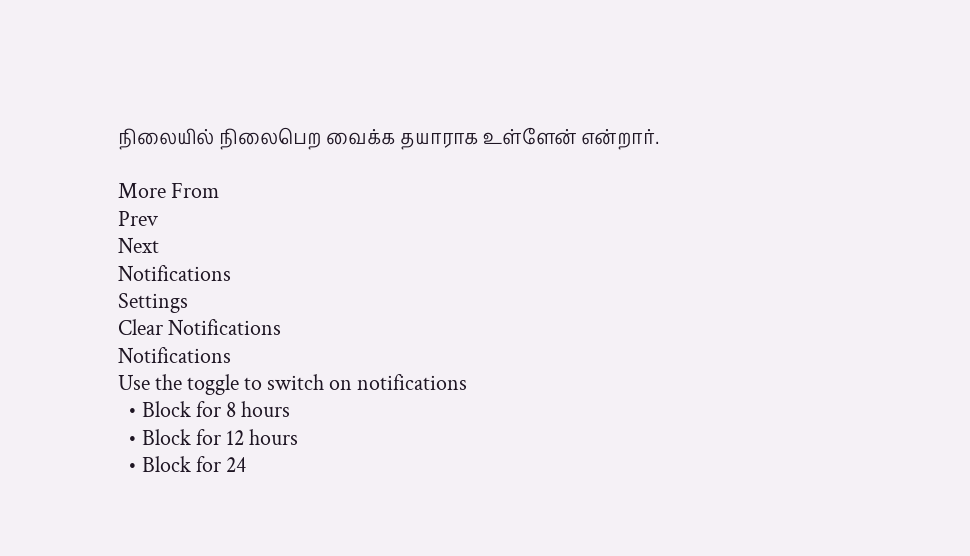நிலையில் நிலைபெற வைக்க தயாராக உள்ளேன் என்றார்.

More From
Prev
Next
Notifications
Settings
Clear Notifications
Notifications
Use the toggle to switch on notifications
  • Block for 8 hours
  • Block for 12 hours
  • Block for 24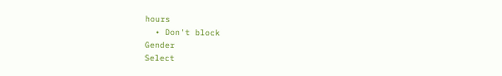hours
  • Don't block
Gender
Select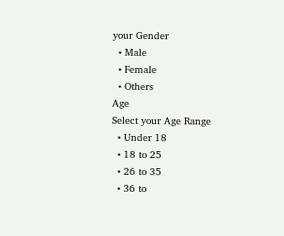your Gender
  • Male
  • Female
  • Others
Age
Select your Age Range
  • Under 18
  • 18 to 25
  • 26 to 35
  • 36 to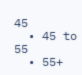45
  • 45 to 55
  • 55+